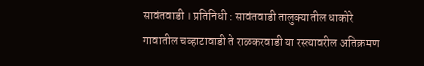सावंतवाडी । प्रतिनिधी : सावंतवाडी तालुक्यातील धाकोरे गावातील चव्हाटावाडी ते राळकरवाडी या रस्त्यावरील अतिक्रमण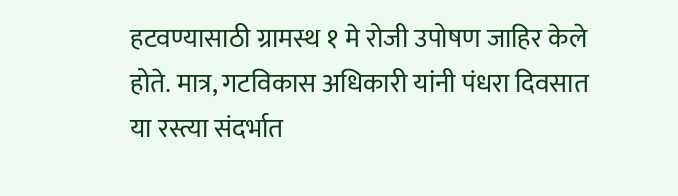हटवण्यासाठी ग्रामस्थ १ मे रोजी उपोषण जाहिर केले होते. मात्र, गटविकास अधिकारी यांनी पंधरा दिवसात या रस्त्या संदर्भात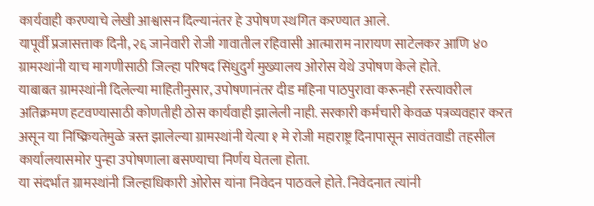कार्यवाही करण्याचे लेखी आश्वासन दिल्यानंतर हे उपोषण स्थगित करण्यात आले.
यापूर्वी प्रजासत्ताक दिनी, २६ जानेवारी रोजी गावातील रहिवासी आत्माराम नारायण साटेलकर आणि ४० ग्रामस्थांनी याच मागणीसाठी जिल्हा परिषद सिंधुदुर्ग मुख्यालय ओरोस येथे उपोषण केले होते.
याबाबत ग्रामस्थांनी दिलेल्या माहितीनुसार, उपोषणानंतर दीड महिना पाठपुरावा करूनही रस्त्यावरील अतिक्रमण हटवण्यासाठी कोणतीही ठोस कार्यवाही झालेली नाही. सरकारी कर्मचारी केवळ पत्रव्यवहार करत असून या निष्क्रियतेमुळे त्रस्त झालेल्या ग्रामस्थांनी येत्या १ मे रोजी महाराष्ट्र दिनापासून सावंतवाडी तहसील कार्यालयासमोर पुन्हा उपोषणाला बसण्याचा निर्णय घेतला होता.
या संदर्भात ग्रामस्थांनी जिल्हाधिकारी ओरोस यांना निवेदन पाठवले होते. निवेदनात त्यांनी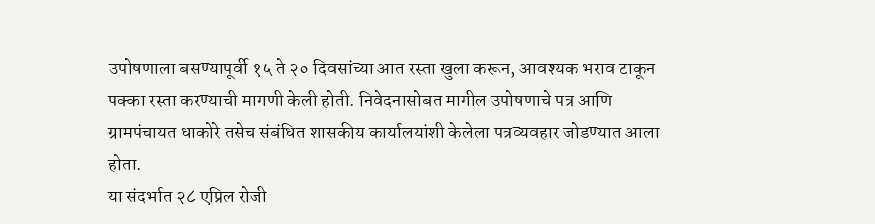उपोषणाला बसण्यापूर्वी १५ ते २० दिवसांच्या आत रस्ता खुला करून, आवश्यक भराव टाकून पक्का रस्ता करण्याची मागणी केली होती. निवेदनासोबत मागील उपोषणाचे पत्र आणि ग्रामपंचायत धाकोरे तसेच संबंधित शासकीय कार्यालयांशी केलेला पत्रव्यवहार जोडण्यात आला होता.
या संदर्भात २८ एप्रिल रोजी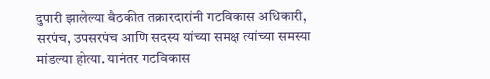दुपारी झालेल्या बैठकीत तक्रारदारांनी गटविकास अधिकारी, सरपंच, उपसरपंच आणि सदस्य यांच्या समक्ष त्यांच्या समस्या मांडल्या होत्या. यानंतर गटविकास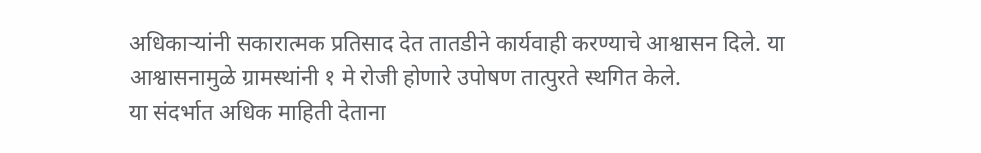अधिकाऱ्यांनी सकारात्मक प्रतिसाद देत तातडीने कार्यवाही करण्याचे आश्वासन दिले. या आश्वासनामुळे ग्रामस्थांनी १ मे रोजी होणारे उपोषण तात्पुरते स्थगित केले.
या संदर्भात अधिक माहिती देताना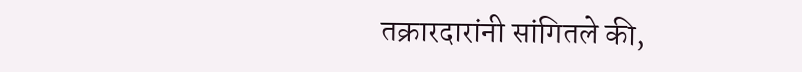तक्रारदारांनी सांगितले की,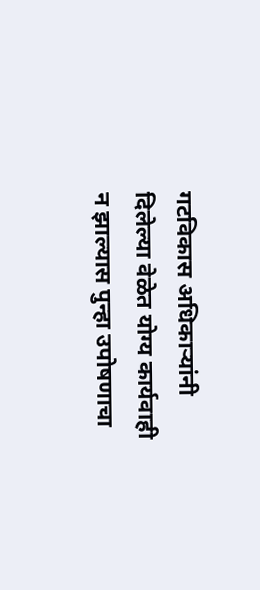गटविकास अधिकाऱ्यांनी दिलेल्या वेळेत योग्य कार्यवाही न झाल्यास पुन्हा उपोषणाचा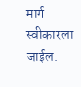मार्ग स्वीकारला जाईल.